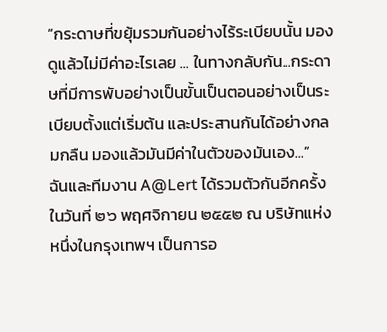“กระดาษที่ขยุ้มรวมกันอย่างไร้ระเบียบนั้น มองดูแล้วไม่มีค่าอะไรเลย ... ในทางกลับกัน...กระดาษที่มีการพับอย่างเป็นขั้นเป็นตอนอย่างเป็นระเบียบตั้งแต่เริ่มต้น และประสานกันได้อย่างกลมกลืน มองแล้วมันมีค่าในตัวของมันเอง...”
ฉันและทีมงาน A@Lert ได้รวมตัวกันอีกครั้งในวันที่ ๒๖ พฤศจิกายน ๒๕๕๒ ณ บริษัทแห่งหนึ่งในกรุงเทพฯ เป็นการอ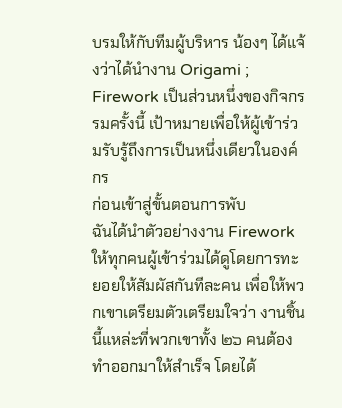บรมให้กับทีมผู้บริหาร น้องๆ ได้แจ้งว่าได้นำงาน Origami ; Firework เป็นส่วนหนึ่งของกิจกรรมครั้งนี้ เป้าหมายเพื่อให้ผู้เข้าร่วมรับรู้ถึงการเป็นหนึ่งเดียวในองค์กร
ก่อนเข้าสู่ขั้นตอนการพับ
ฉันได้นำตัวอย่างงาน Firework ให้ทุกคนผู้เข้าร่วมได้ดูโดยการทะยอยให้สัมผัสกันทีละคน เพื่อให้พวกเขาเตรียมตัวเตรียมใจว่า งานชิ้นนี้แหล่ะที่พวกเขาทั้ง ๒๖ คนต้องทำออกมาให้สำเร็จ โดยได้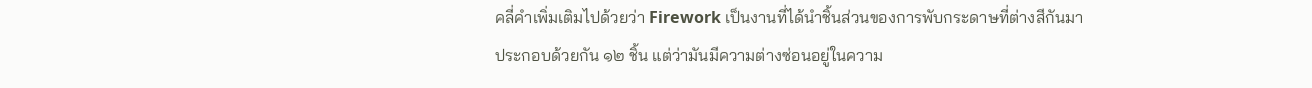คลี่คำเพิ่มเติมไปด้วยว่า Firework เป็นงานที่ได้นำชิ้นส่วนของการพับกระดาษที่ต่างสีกันมาประกอบด้วยกัน ๑๒ ชิ้น แต่ว่ามันมีความต่างซ่อนอยู่ในความ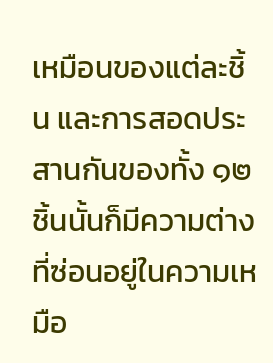เหมือนของแต่ละชิ้น และการสอดประสานกันของทั้ง ๑๒ ชิ้นนั้นก็มีความต่างที่ซ่อนอยู่ในความเหมือ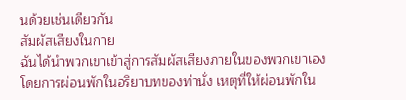นด้วยเช่นเดียวกัน
สัมผัสเสียงในกาย
ฉันได้นำพวกเขาเข้าสู่การสัมผัสเสียงภายในของพวกเขาเอง โดยการผ่อนพักในอริยาบทของท่านั่ง เหตุที่ให้ผ่อนพักใน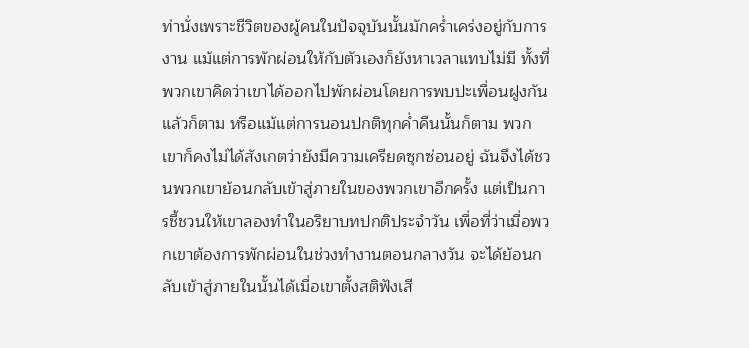ท่านั่งเพราะชีวิตของผู้คนในปัจจุบันนั้นมักคร่ำเคร่งอยู่กับการงาน แม้แต่การพักผ่อนให้กับตัวเองก็ยังหาเวลาแทบไม่มี ทั้งที่พวกเขาคิดว่าเขาได้ออกไปพักผ่อนโดยการพบปะเพื่อนฝูงกันแล้วก็ตาม หรือแม้แต่การนอนปกติทุกค่ำคืนนั้นก็ตาม พวกเขาก็คงไม่ได้สังเกตว่ายังมีความเครียดซุกซ่อนอยู่ ฉันจึงได้ชวนพวกเขาย้อนกลับเข้าสู่ภายในของพวกเขาอีกครั้ง แต่เป็นการชี้ชวนให้เขาลองทำในอริยาบทปกติประจำวัน เพื่อที่ว่าเมื่อพวกเขาต้องการพักผ่อนในช่วงทำงานตอนกลางวัน จะได้ย้อนกลับเข้าสู่ภายในนั้นได้เมื่อเขาตั้งสติฟังเสี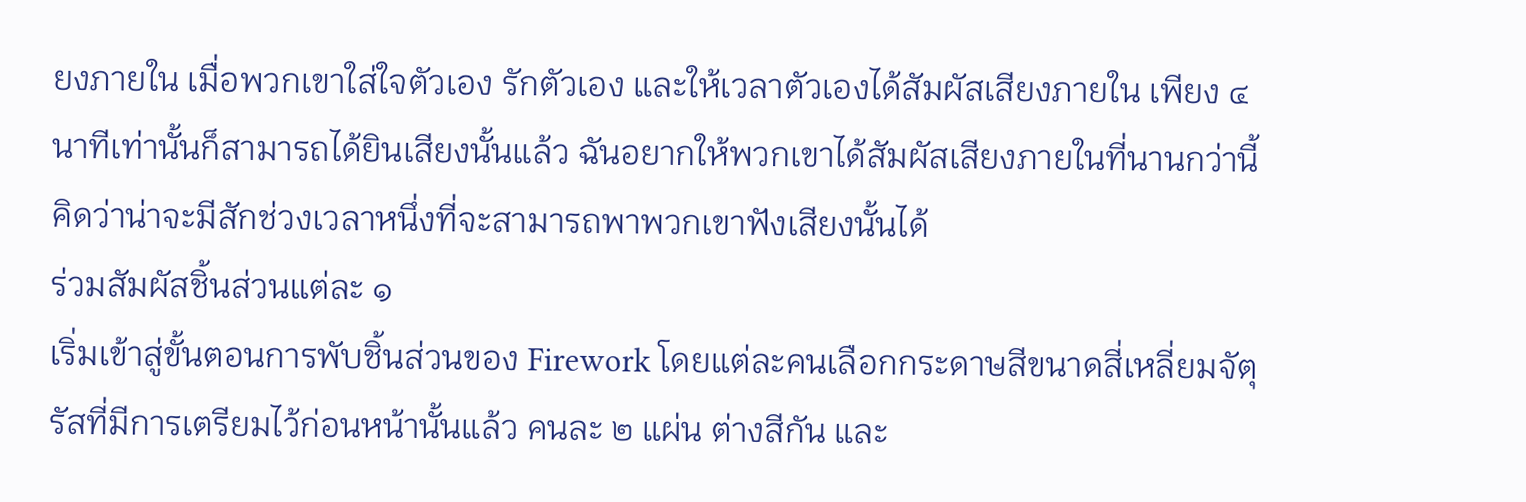ยงภายใน เมื่อพวกเขาใส่ใจตัวเอง รักตัวเอง และให้เวลาตัวเองได้สัมผัสเสียงภายใน เพียง ๔ นาทีเท่านั้นก็สามารถได้ยินเสียงนั้นแล้ว ฉันอยากให้พวกเขาได้สัมผัสเสียงภายในที่นานกว่านี้ คิดว่าน่าจะมีสักช่วงเวลาหนึ่งที่จะสามารถพาพวกเขาฟังเสียงนั้นได้
ร่วมสัมผัสชิ้นส่วนแต่ละ ๑
เริ่มเข้าสู่ขั้นตอนการพับชิ้นส่วนของ Firework โดยแต่ละคนเลือกกระดาษสีขนาดสี่เหลี่ยมจัตุรัสที่มีการเตรียมไว้ก่อนหน้านั้นแล้ว คนละ ๒ แผ่น ต่างสีกัน และ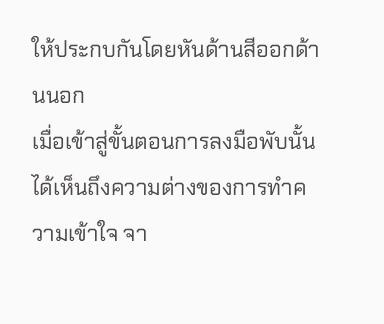ให้ประกบกันโดยหันด้านสีออกด้านนอก
เมื่อเข้าสู่ขั้นตอนการลงมือพับนั้น ได้เห็นถึงความต่างของการทำความเข้าใจ จา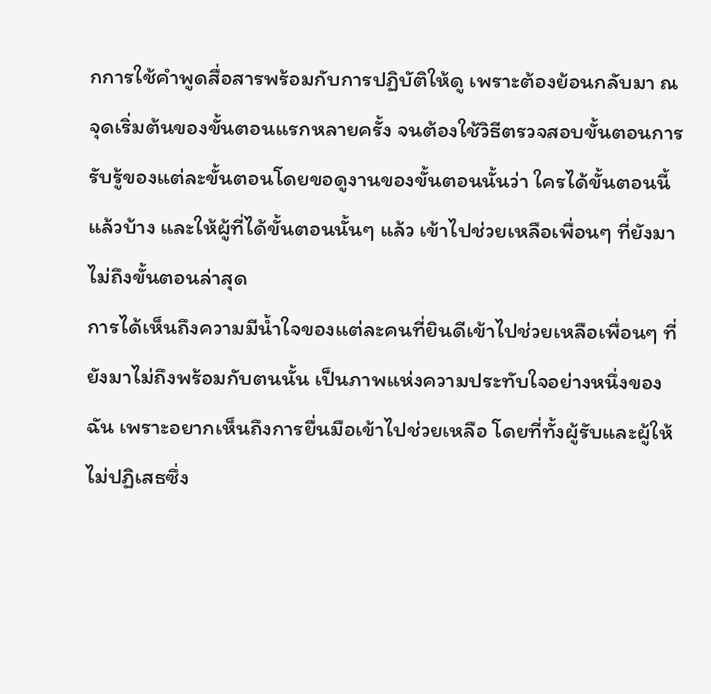กการใช้คำพูดสื่อสารพร้อมกับการปฏิบัติให้ดู เพราะต้องย้อนกลับมา ณ จุดเริ่มต้นของขั้นตอนแรกหลายครั้ง จนต้องใช้วิธีตรวจสอบขั้นตอนการรับรู้ของแต่ละขั้นตอนโดยขอดูงานของขั้นตอนนั้นว่า ใครได้ขั้นตอนนี้แล้วบ้าง และให้ผู้ที่ได้ขั้นตอนนั้นๆ แล้ว เข้าไปช่วยเหลือเพื่อนๆ ที่ยังมาไม่ถึงขั้นตอนล่าสุด
การได้เห็นถึงความมีน้ำใจของแต่ละคนที่ยินดีเข้าไปช่วยเหลือเพื่อนๆ ที่ยังมาไม่ถึงพร้อมกับตนนั้น เป็นภาพแห่งความประทับใจอย่างหนึ่งของฉัน เพราะอยากเห็นถึงการยื่นมือเข้าไปช่วยเหลือ โดยที่ทั้งผู้รับและผู้ให้ไม่ปฏิเสธซึ่ง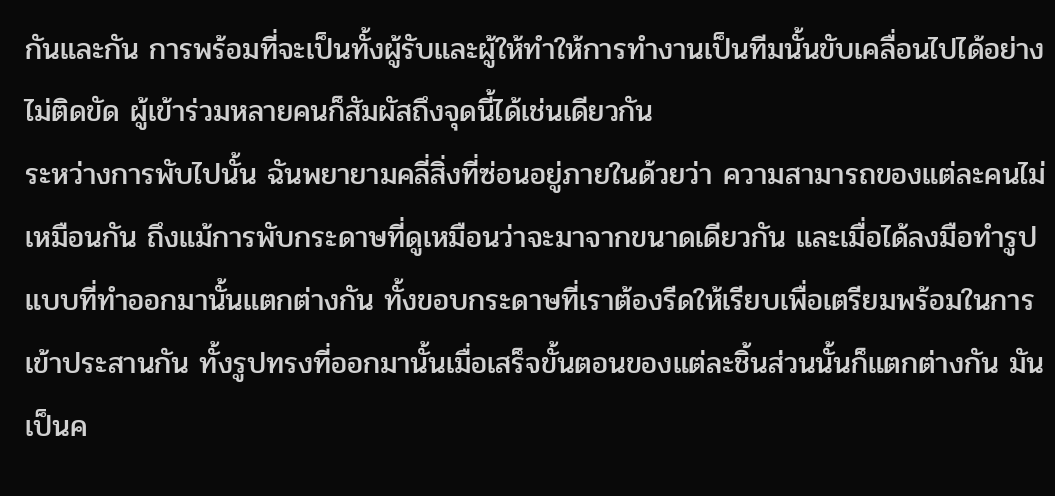กันและกัน การพร้อมที่จะเป็นทั้งผู้รับและผู้ให้ทำให้การทำงานเป็นทีมนั้นขับเคลื่อนไปได้อย่างไม่ติดขัด ผู้เข้าร่วมหลายคนก็สัมผัสถึงจุดนี้ได้เช่นเดียวกัน
ระหว่างการพับไปนั้น ฉันพยายามคลี่สิ่งที่ซ่อนอยู่ภายในด้วยว่า ความสามารถของแต่ละคนไม่เหมือนกัน ถึงแม้การพับกระดาษที่ดูเหมือนว่าจะมาจากขนาดเดียวกัน และเมื่อได้ลงมือทำรูปแบบที่ทำออกมานั้นแตกต่างกัน ทั้งขอบกระดาษที่เราต้องรีดให้เรียบเพื่อเตรียมพร้อมในการเข้าประสานกัน ทั้งรูปทรงที่ออกมานั้นเมื่อเสร็จขั้นตอนของแต่ละชิ้นส่วนนั้นก็แตกต่างกัน มันเป็นค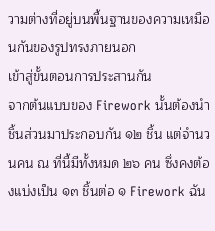วามต่างที่อยู่บนพื้นฐานของความเหมือนกันของรูปทรงภายนอก
เข้าสู่ขั้นตอนการประสานกัน
จากต้นแบบของ Firework นั้นต้องนำชิ้นส่วนมาประกอบกัน ๑๒ ชิ้น แต่จำนวนคน ณ ที่นี้มีทั้งหมด ๒๖ คน ซึ่งคงต้องแบ่งเป็น ๑๓ ชิ้นต่อ ๑ Firework ฉัน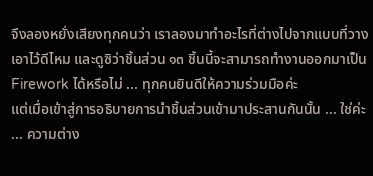จึงลองหยั่งเสียงทุกคนว่า เราลองมาทำอะไรที่ต่างไปจากแบบที่วางเอาไว้ดีไหม และดูซิว่าชิ้นส่วน ๑๓ ชิ้นนี้จะสามารถทำงานออกมาเป็น Firework ได้หรือไม่ ... ทุกคนยินดีให้ความร่วมมือค่ะ
แต่เมื่อเข้าสู่การอธิบายการนำชิ้นส่วนเข้ามาประสานกันนั้น ... ใช่ค่ะ ... ความต่าง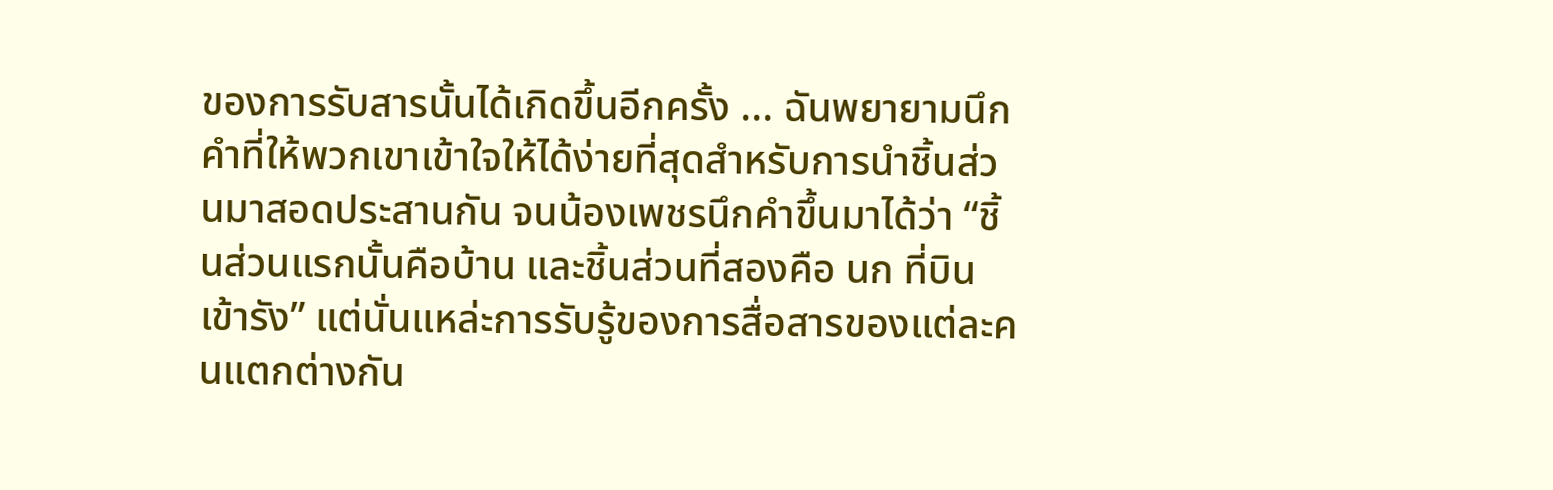ของการรับสารนั้นได้เกิดขึ้นอีกครั้ง ... ฉันพยายามนึกคำที่ให้พวกเขาเข้าใจให้ได้ง่ายที่สุดสำหรับการนำชิ้นส่วนมาสอดประสานกัน จนน้องเพชรนึกคำขึ้นมาได้ว่า “ชิ้นส่วนแรกนั้นคือบ้าน และชิ้นส่วนที่สองคือ นก ที่บินเข้ารัง” แต่นั่นแหล่ะการรับรู้ของการสื่อสารของแต่ละคนแตกต่างกัน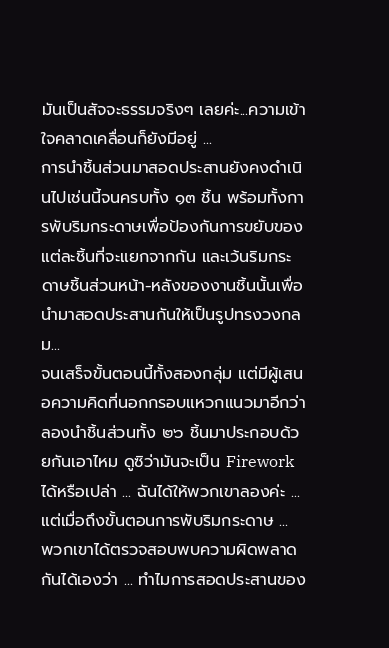มันเป็นสัจจะธรรมจริงๆ เลยค่ะ...ความเข้าใจคลาดเคลื่อนก็ยังมีอยู่ ...
การนำชิ้นส่วนมาสอดประสานยังคงดำเนินไปเช่นนี้จนครบทั้ง ๑๓ ชิ้น พร้อมทั้งการพับริมกระดาษเพื่อป้องกันการขยับของแต่ละชิ้นที่จะแยกจากกัน และเว้นริมกระดาษชิ้นส่วนหน้า-หลังของงานชิ้นนั้นเพื่อนำมาสอดประสานกันให้เป็นรูปทรงวงกลม...
จนเสร็จขั้นตอนนี้ทั้งสองกลุ่ม แต่มีผู้เสนอความคิดที่นอกกรอบแหวกแนวมาอีกว่า ลองนำชิ้นส่วนทั้ง ๒๖ ชิ้นมาประกอบด้วยกันเอาไหม ดูซิว่ามันจะเป็น Firework ได้หรือเปล่า ... ฉันได้ให้พวกเขาลองค่ะ ... แต่เมื่อถึงขั้นตอนการพับริมกระดาษ ... พวกเขาได้ตรวจสอบพบความผิดพลาดกันได้เองว่า ... ทำไมการสอดประสานของ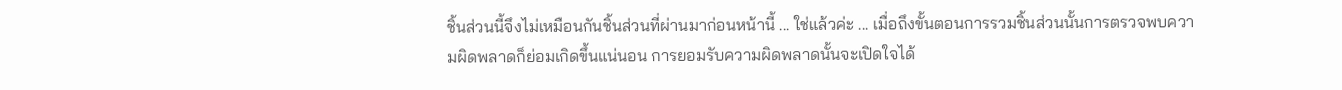ชิ้นส่วนนี้จึงไม่เหมือนกันชิ้นส่วนที่ผ่านมาก่อนหน้านี้ ... ใช่แล้วค่ะ ... เมื่อถึงขั้นตอนการรวมชิ้นส่วนนั้นการตรวจพบความผิดพลาดก็ย่อมเกิดขึ้นแน่นอน การยอมรับความผิดพลาดนั้นจะเปิดใจได้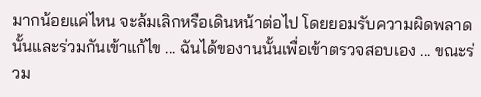มากน้อยแค่ไหน จะล้มเลิกหรือเดินหน้าต่อไป โดยยอมรับความผิดพลาดนั้นและร่วมกันเข้าแก้ไข ... ฉันได้ของานนั้นเพื่อเข้าตรวจสอบเอง ... ขณะร่วม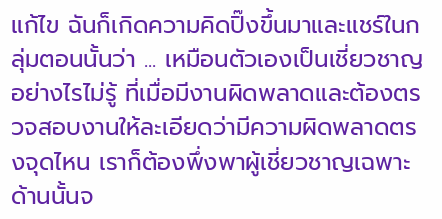แก้ไข ฉันก็เกิดความคิดปิ๊งขึ้นมาและแชร์ในกลุ่มตอนนั้นว่า ... เหมือนตัวเองเป็นเชี่ยวชาญอย่างไรไม่รู้ ที่เมื่อมีงานผิดพลาดและต้องตรวจสอบงานให้ละเอียดว่ามีความผิดพลาดตรงจุดไหน เราก็ต้องพึ่งพาผู้เชี่ยวชาญเฉพาะด้านนั้นจ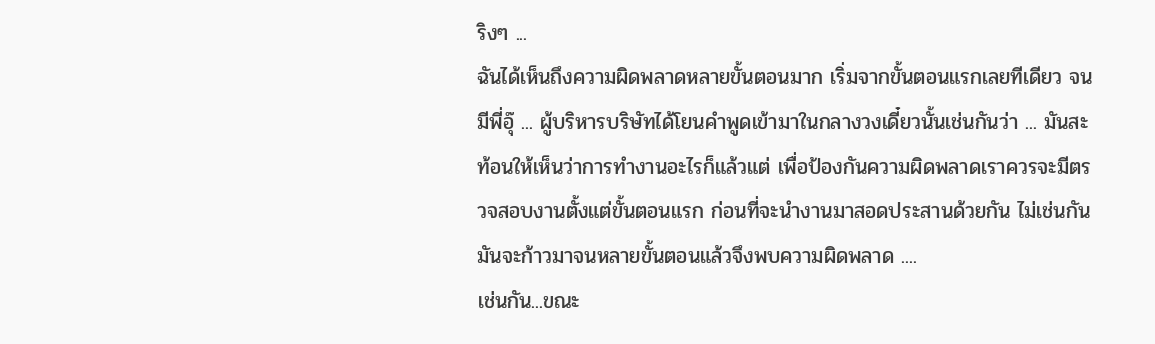ริงๆ ...
ฉันได้เห็นถึงความผิดพลาดหลายขั้นตอนมาก เริ่มจากขั้นตอนแรกเลยทีเดียว จนมีพี่อุ๊ ... ผู้บริหารบริษัทได้โยนคำพูดเข้ามาในกลางวงเดี๋ยวนั้นเช่นกันว่า ... มันสะท้อนให้เห็นว่าการทำงานอะไรก็แล้วแต่ เพื่อป้องกันความผิดพลาดเราควรจะมีตรวจสอบงานตั้งแต่ขั้นตอนแรก ก่อนที่จะนำงานมาสอดประสานด้วยกัน ไม่เช่นกันมันจะก้าวมาจนหลายขั้นตอนแล้วจึงพบความผิดพลาด ....
เช่นกัน...ขณะ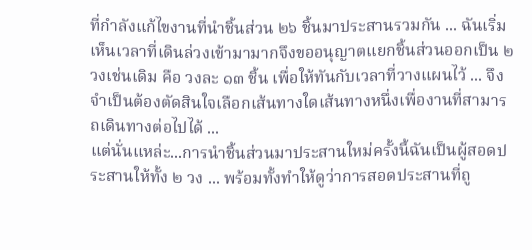ที่กำลังแก้ไขงานที่นำชิ้นส่วน ๒๖ ชิ้นมาประสานรวมกัน ... ฉันเริ่มเห็นเวลาที่เดินล่วงเข้ามามากจึงขออนุญาตแยกชิ้นส่วนออกเป็น ๒ วงเช่นเดิม คือ วงละ ๑๓ ชิ้น เพื่อให้ทันกับเวลาที่วางแผนไว้ ... จึงจำเป็นต้องตัดสินใจเลือกเส้นทางใดเส้นทางหนึ่งเพื่องานที่สามารถเดินทางต่อไปได้ ...
แต่นั่นแหล่ะ...การนำชิ้นส่วนมาประสานใหม่ครั้งนี้ฉันเป็นผู้สอดประสานให้ทั้ง ๒ วง ... พร้อมทั้งทำให้ดูว่าการสอดประสานที่ถู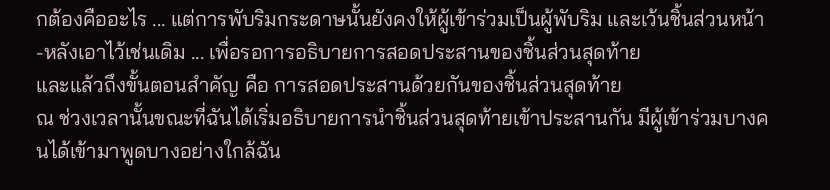กต้องคืออะไร ... แต่การพับริมกระดาษนั้นยังคงให้ผู้เข้าร่วมเป็นผู้พับริม และเว้นชิ้นส่วนหน้า-หลังเอาไว้เช่นเดิม ... เพื่อรอการอธิบายการสอดประสานของชิ้นส่วนสุดท้าย
และแล้วถึงขั้นตอนสำคัญ คือ การสอดประสานด้วยกันของชิ้นส่วนสุดท้าย
ณ ช่วงเวลานั้นขณะที่ฉันได้เริ่มอธิบายการนำชิ้นส่วนสุดท้ายเข้าประสานกัน มีผู้เข้าร่วมบางคนได้เข้ามาพูดบางอย่างใกล้ฉัน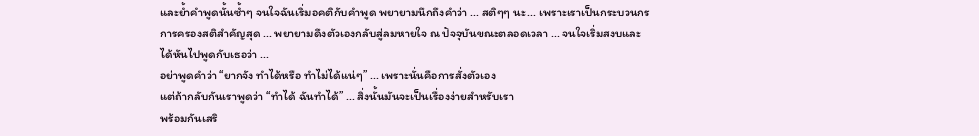และย้ำคำพูดนั้นซ้ำๆ จนใจฉันเริ่มอคติกับคำพูด พยายามนึกถึงคำว่า ... สติๆๆ นะ... เพราะเราเป็นกระบวนกรการครองสติสำคัญสุด ... พยายามดึงตัวเองกลับสู่ลมหายใจ ณ ปัจจุบันขณะตลอดเวลา ... จนใจเริ่มสงบและได้หันไปพูดกับเธอว่า ...
อย่าพูดคำว่า “ยากจัง ทำได้หรือ ทำไม่ได้แน่ๆ” ... เพราะนั่นคือการสั่งตัวเอง
แต่ถ้ากลับกันเราพูดว่า “ทำได้ ฉันทำได้” ... สิ่งนั้นมันจะเป็นเรื่องง่ายสำหรับเรา
พร้อมกันเสริ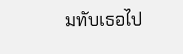มทับเธอไป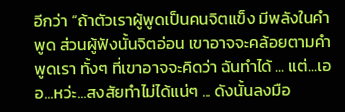อีกว่า “ถ้าตัวเราผู้พูดเป็นคนจิตแข็ง มีพลังในคำพูด ส่วนผู้ฟังนั้นจิตอ่อน เขาอาจจะคล้อยตามคำพูดเรา ทั้งๆ ที่เขาอาจจะคิดว่า ฉันทำได้ ... แต่...เออ...หว่ะ...สงสัยทำไม่ได้แน่ๆ ... ดังนั้นลงมือ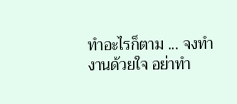ทำอะไรก็ตาม ... จงทำงานด้วยใจ อย่าทำ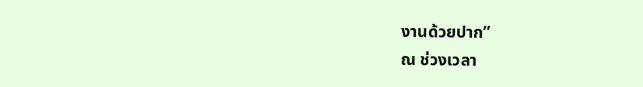งานด้วยปาก”
ณ ช่วงเวลา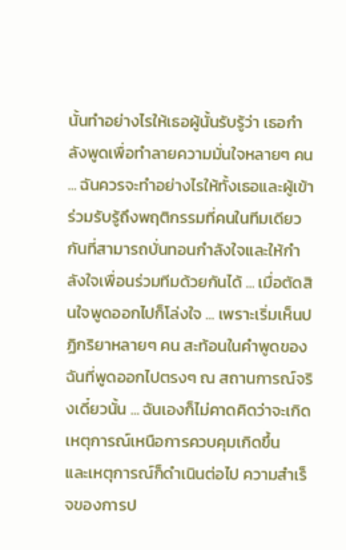นั้นทำอย่างไรให้เธอผู้นั้นรับรู้ว่า เธอกำลังพูดเพื่อทำลายความมั่นใจหลายๆ คน ... ฉันควรจะทำอย่างไรให้ทั้งเธอและผู้เข้าร่วมรับรู้ถึงพฤติกรรมที่คนในทีมเดียวกันที่สามารถบั่นทอนกำลังใจและให้กำลังใจเพื่อนร่วมทีมด้วยกันได้ ... เมื่อตัดสินใจพูดออกไปก็โล่งใจ ... เพราะเริ่มเห็นปฏิกริยาหลายๆ คน สะท้อนในคำพูดของฉันที่พูดออกไปตรงๆ ณ สถานการณ์จริงเดี๋ยวนั้น ... ฉันเองก็ไม่คาดคิดว่าจะเกิดเหตุการณ์เหนือการควบคุมเกิดขึ้น
และเหตุการณ์ก็ดำเนินต่อไป ความสำเร็จของการป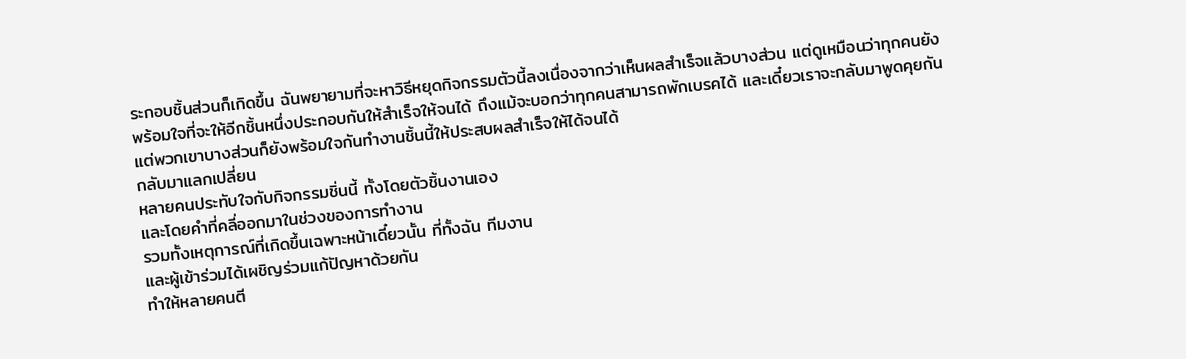ระกอบชิ้นส่วนก็เกิดขึ้น ฉันพยายามที่จะหาวิธีหยุดกิจกรรมตัวนี้ลงเนื่องจากว่าเห็นผลสำเร็จแล้วบางส่วน แต่ดูเหมือนว่าทุกคนยังพร้อมใจที่จะให้อีกชิ้นหนึ่งประกอบกันให้สำเร็จให้จนได้ ถึงแม้จะบอกว่าทุกคนสามารถพักเบรคได้ และเดี๋ยวเราจะกลับมาพูดคุยกัน แต่พวกเขาบางส่วนก็ยังพร้อมใจกันทำงานชิ้นนี้ให้ประสบผลสำเร็จให้ได้จนได้
กลับมาแลกเปลี่ยน
หลายคนประทับใจกับกิจกรรมชิ่นนี้ ทั้งโดยตัวชิ้นงานเอง
และโดยคำที่คลี่ออกมาในช่วงของการทำงาน
รวมทั้งเหตุการณ์ที่เกิดขึ้นเฉพาะหน้าเดี๋ยวนั้น ที่ทั้งฉัน ทีมงาน
และผู้เข้าร่วมได้เผชิญร่วมแก้ปัญหาด้วยกัน
ทำให้หลายคนตี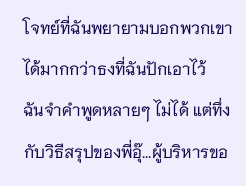โจทย์ที่ฉันพยายามบอกพวกเขาได้มากกว่าธงที่ฉันปักเอาไว้
ฉันจำคำพูดหลายๆ ไม่ได้ แต่ทึ่งกับวิธีสรุปของพี่อุ๊...ผู้บริหารขอ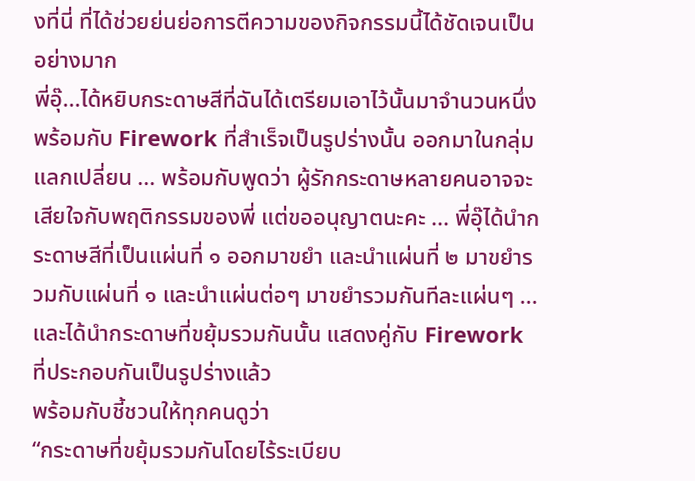งที่นี่ ที่ได้ช่วยย่นย่อการตีความของกิจกรรมนี้ได้ชัดเจนเป็นอย่างมาก
พี่อุ๊...ได้หยิบกระดาษสีที่ฉันได้เตรียมเอาไว้นั้นมาจำนวนหนึ่ง พร้อมกับ Firework ที่สำเร็จเป็นรูปร่างนั้น ออกมาในกลุ่มแลกเปลี่ยน ... พร้อมกับพูดว่า ผู้รักกระดาษหลายคนอาจจะเสียใจกับพฤติกรรมของพี่ แต่ขออนุญาตนะคะ ... พี่อุ๊ได้นำกระดาษสีที่เป็นแผ่นที่ ๑ ออกมาขยำ และนำแผ่นที่ ๒ มาขยำรวมกับแผ่นที่ ๑ และนำแผ่นต่อๆ มาขยำรวมกันทีละแผ่นๆ ... และได้นำกระดาษที่ขยุ้มรวมกันนั้น แสดงคู่กับ Firework ที่ประกอบกันเป็นรูปร่างแล้ว
พร้อมกับชี้ชวนให้ทุกคนดูว่า
“กระดาษที่ขยุ้มรวมกันโดยไร้ระเบียบ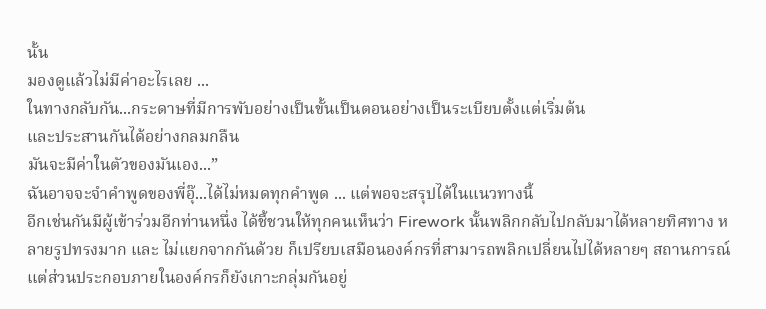นั้น
มองดูแล้วไม่มีค่าอะไรเลย ...
ในทางกลับกัน...กระดาษที่มีการพับอย่างเป็นขั้นเป็นตอนอย่างเป็นระเบียบตั้งแต่เริ่มต้น
และประสานกันได้อย่างกลมกลืน
มันจะมีค่าในตัวของมันเอง...”
ฉันอาจจะจำคำพูดของพี่อุ๊...ได้ไม่หมดทุกคำพูด ... แต่พอจะสรุปได้ในแนวทางนี้
อีกเช่นกันมีผู้เข้าร่วมอีกท่านหนึ่ง ได้ชี้ชวนให้ทุกคนเห็นว่า Firework นั้นพลิกกลับไปกลับมาได้หลายทิศทาง หลายรูปทรงมาก และ ไม่แยกจากกันด้วย ก็เปรียบเสมือนองค์กรที่สามารถพลิกเปลี่ยนไปได้หลายๆ สถานการณ์ แต่ส่วนประกอบภายในองค์กรก็ยังเกาะกลุ่มกันอยู่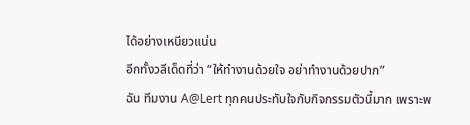ได้อย่างเหนียวแน่น
อีกทั้งวลีเด็ดที่ว่า “ให้ทำงานด้วยใจ อย่าทำงานด้วยปาก”
ฉัน ทีมงาน A@Lert ทุกคนประทับใจกับกิจกรรมตัวนี้มาก เพราะพ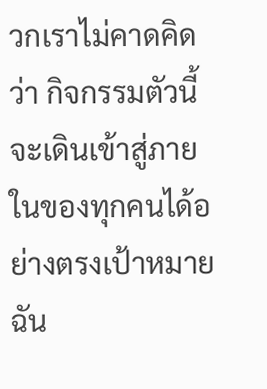วกเราไม่คาดคิดว่า กิจกรรมตัวนี้จะเดินเข้าสู่ภายในของทุกคนได้อย่างตรงเป้าหมาย ฉัน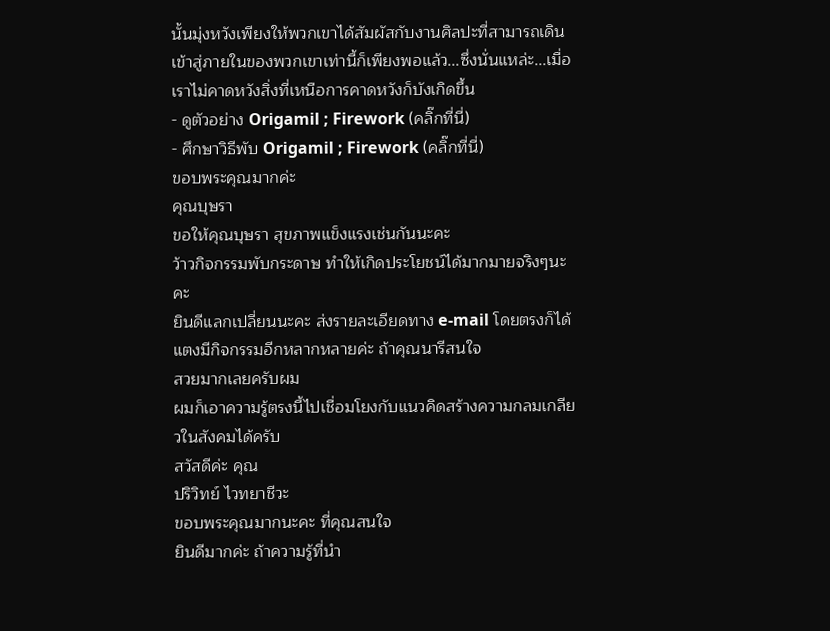นั้นมุ่งหวังเพียงให้พวกเขาได้สัมผัสกับงานศิลปะที่สามารถเดินเข้าสู่ภายในของพวกเขาเท่านี้ก็เพียงพอแล้ว...ซึ่งนั่นแหล่ะ...เมื่อเราไม่คาดหวังสิ่งที่เหนือการคาดหวังก็บังเกิดขึ้น
- ดูตัวอย่าง Origamil ; Firework (คลิ๊กที่นี่)
- ศึกษาวิธีพับ Origamil ; Firework (คลิ๊กที่นี่)
ขอบพระคุณมากค่ะ
คุณบุษรา
ขอให้คุณบุษรา สุขภาพแข็งแรงเช่นกันนะคะ
ว้าวกิจกรรมพับกระดาษ ทำให้เกิดประโยชน์ได้มากมายจริงๆนะคะ
ยินดีแลกเปลี่ยนนะคะ ส่งรายละเอียดทาง e-mail โดยตรงก็ได้
แตงมีกิจกรรมอีกหลากหลายค่ะ ถ้าคุณนารีสนใจ
สวยมากเลยครับผม
ผมก็เอาความรู้ตรงนี้ไปเชื่อมโยงกับแนวคิดสร้างความกลมเกลียวในสังคมได้ครับ
สวัสดีค่ะ คุณ
ปริวิทย์ ไวทยาชีวะ
ขอบพระคุณมากนะคะ ที่คุณสนใจ
ยินดีมากค่ะ ถ้าความรู้ที่นำ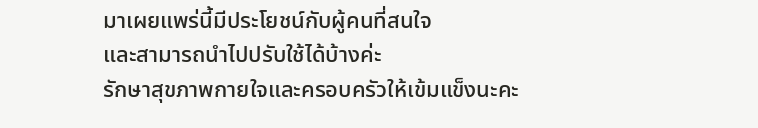มาเผยแพร่นี้มีประโยชน์กับผู้คนที่สนใจ
และสามารถนำไปปรับใช้ได้บ้างค่ะ
รักษาสุขภาพกายใจและครอบครัวให้เข้มแข็งนะคะ